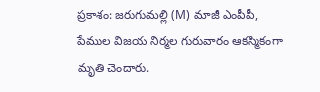ప్రకాశం: జరుగుమల్లి (M) మాజీ ఎంపీపీ, పేముల విజయ నిర్మల గురువారం ఆకస్మికంగా మృతి చెందారు.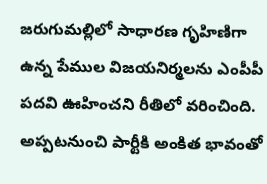జరుగుమల్లిలో సాధారణ గృహిణిగా ఉన్న పేముల విజయనిర్మలను ఎంపీపీ పదవి ఊహించని రీతిలో వరించింది. అప్పటనుంచి పార్టీకి అంకిత భావంతో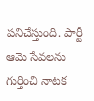పనిచేస్తుంది. పార్టీ ఆమె సేవలను గుర్తించి నాటక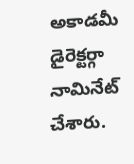అకాడమీ డైరెక్టర్గా నామినేట్ చేశారు.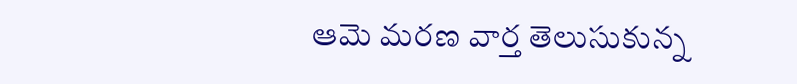ఆమె మరణ వార్త తెలుసుకున్న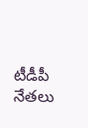టీడీపీ నేతలు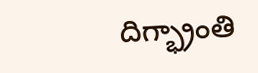దిగ్భ్రాంతి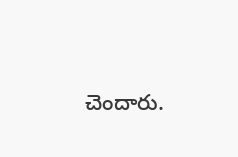చెందారు.